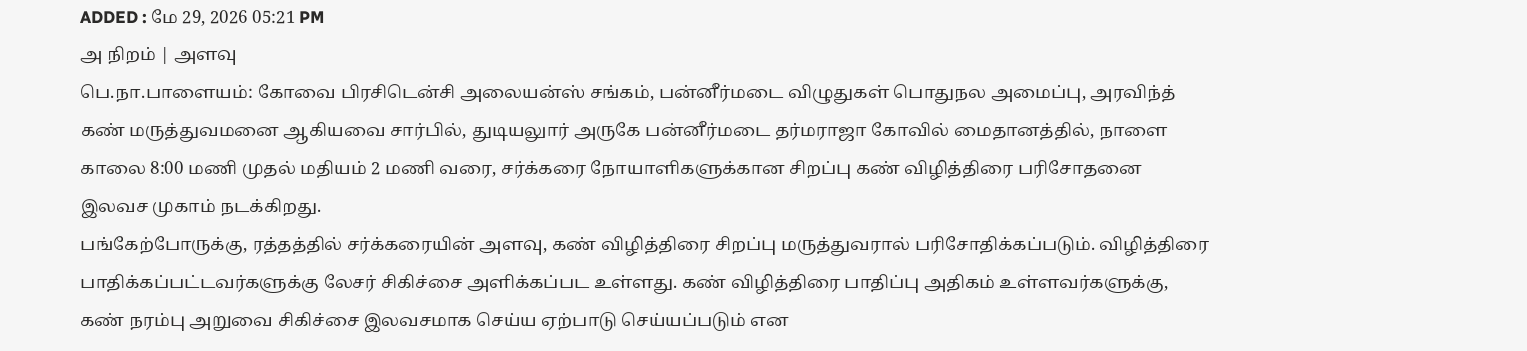ADDED : மே 29, 2026 05:21 PM
அ நிறம் | அளவு
பெ.நா.பாளையம்: கோவை பிரசிடென்சி அலையன்ஸ் சங்கம், பன்னீர்மடை விழுதுகள் பொதுநல அமைப்பு, அரவிந்த் கண் மருத்துவமனை ஆகியவை சார்பில், துடியலுார் அருகே பன்னீர்மடை தர்மராஜா கோவில் மைதானத்தில், நாளை காலை 8:00 மணி முதல் மதியம் 2 மணி வரை, சர்க்கரை நோயாளிகளுக்கான சிறப்பு கண் விழித்திரை பரிசோதனை இலவச முகாம் நடக்கிறது.
பங்கேற்போருக்கு, ரத்தத்தில் சர்க்கரையின் அளவு, கண் விழித்திரை சிறப்பு மருத்துவரால் பரிசோதிக்கப்படும். விழித்திரை பாதிக்கப்பட்டவர்களுக்கு லேசர் சிகிச்சை அளிக்கப்பட உள்ளது. கண் விழித்திரை பாதிப்பு அதிகம் உள்ளவர்களுக்கு, கண் நரம்பு அறுவை சிகிச்சை இலவசமாக செய்ய ஏற்பாடு செய்யப்படும் என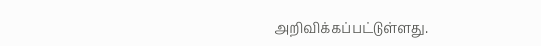அறிவிக்கப்பட்டுள்ளது.